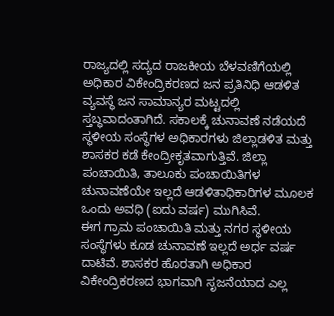ರಾಜ್ಯದಲ್ಲಿ ಸದ್ಯದ ರಾಜಕೀಯ ಬೆಳವಣಿಗೆಯಲ್ಲಿ ಅಧಿಕಾರ ವಿಕೇಂದ್ರಿಕರಣದ ಜನ ಪ್ರತಿನಿಧಿ ಆಡಳಿತ ವ್ಯವಸ್ಥೆ ಜನ ಸಾಮಾನ್ಯರ ಮಟ್ಟದಲ್ಲಿ ಸ್ತಬ್ಧವಾದಂತಾಗಿದೆ. ಸಕಾಲಕ್ಕೆ ಚುನಾವಣೆ ನಡೆಯದೆ ಸ್ಥಳೀಯ ಸಂಸ್ಥೆಗಳ ಅಧಿಕಾರಗಳು ಜಿಲ್ಲಾಡಳಿತ ಮತ್ತು ಶಾಸಕರ ಕಡೆ ಕೇಂದ್ರೀಕೃತವಾಗುತ್ತಿವೆ. ಜಿಲ್ಲಾ ಪಂಚಾಯಿತಿ, ತಾಲೂಕು ಪಂಚಾಯಿತಿಗಳ ಚುನಾವಣೆಯೇ ಇಲ್ಲದೆ ಆಡಳಿತಾಧಿಕಾರಿಗಳ ಮೂಲಕ ಒಂದು ಅವಧಿ (ಐದು ವರ್ಷ) ಮುಗಿಸಿವೆ.
ಈಗ ಗ್ರಾಮ ಪಂಚಾಯಿತಿ ಮತ್ತು ನಗರ ಸ್ಥಳೀಯ ಸಂಸ್ಥೆಗಳು ಕೂಡ ಚುನಾವಣೆ ಇಲ್ಲದೆ ಅರ್ಧ ವರ್ಷ ದಾಟಿವೆ. ಶಾಸಕರ ಹೊರತಾಗಿ ಅಧಿಕಾರ ವಿಕೇಂದ್ರಿಕರಣದ ಭಾಗವಾಗಿ ಸೃಜನೆಯಾದ ಎಲ್ಲ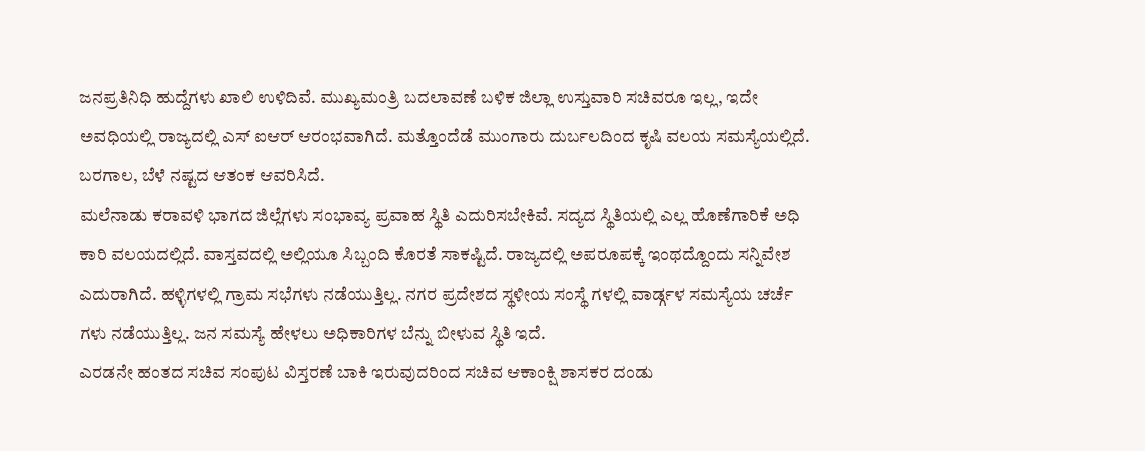ಜನಪ್ರತಿನಿಧಿ ಹುದ್ದೆಗಳು ಖಾಲಿ ಉಳಿದಿವೆ. ಮುಖ್ಯಮಂತ್ರಿ ಬದಲಾವಣೆ ಬಳಿಕ ಜಿಲ್ಲಾ ಉಸ್ತುವಾರಿ ಸಚಿವರೂ ಇಲ್ಲ, ಇದೇ ಅವಧಿಯಲ್ಲಿ ರಾಜ್ಯದಲ್ಲಿ ಎಸ್ ಐಆರ್ ಆರಂಭವಾಗಿದೆ. ಮತ್ತೊಂದೆಡೆ ಮುಂಗಾರು ದುರ್ಬಲದಿಂದ ಕೃಷಿ ವಲಯ ಸಮಸ್ಯೆಯಲ್ಲಿದೆ. ಬರಗಾಲ, ಬೆಳೆ ನಷ್ಟದ ಆತಂಕ ಆವರಿಸಿದೆ.
ಮಲೆನಾಡು ಕರಾವಳಿ ಭಾಗದ ಜಿಲ್ಲೆಗಳು ಸಂಭಾವ್ಯ ಪ್ರವಾಹ ಸ್ಥಿತಿ ಎದುರಿಸಬೇಕಿವೆ. ಸದ್ಯದ ಸ್ಥಿತಿಯಲ್ಲಿ ಎಲ್ಲ ಹೊಣೆಗಾರಿಕೆ ಅಧಿ ಕಾರಿ ವಲಯದಲ್ಲಿದೆ. ವಾಸ್ತವದಲ್ಲಿ ಅಲ್ಲಿಯೂ ಸಿಬ್ಬಂದಿ ಕೊರತೆ ಸಾಕಷ್ಟಿದೆ. ರಾಜ್ಯದಲ್ಲಿ ಅಪರೂಪಕ್ಕೆ ಇಂಥದ್ದೊಂದು ಸನ್ನಿವೇಶ ಎದುರಾಗಿದೆ. ಹಳ್ಳಿಗಳಲ್ಲಿ ಗ್ರಾಮ ಸಭೆಗಳು ನಡೆಯುತ್ತಿಲ್ಲ. ನಗರ ಪ್ರದೇಶದ ಸ್ಥಳೀಯ ಸಂಸ್ಥೆ ಗಳಲ್ಲಿ ವಾರ್ಡ್ಗಳ ಸಮಸ್ಯೆಯ ಚರ್ಚೆ ಗಳು ನಡೆಯುತ್ತಿಲ್ಲ. ಜನ ಸಮಸ್ಯೆ ಹೇಳಲು ಅಧಿಕಾರಿಗಳ ಬೆನ್ನು ಬೀಳುವ ಸ್ಥಿತಿ ಇದೆ.
ಎರಡನೇ ಹಂತದ ಸಚಿವ ಸಂಪುಟ ವಿಸ್ತರಣೆ ಬಾಕಿ ಇರುವುದರಿಂದ ಸಚಿವ ಆಕಾಂಕ್ಷಿ ಶಾಸಕರ ದಂಡು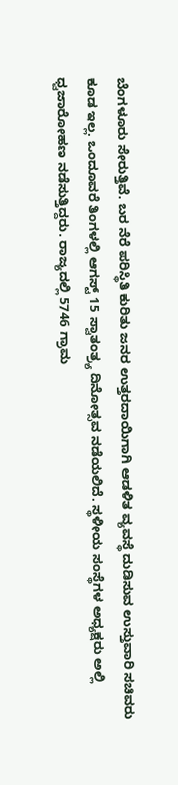ಬೆಂಗಳೂರು ಸೇರುತ್ತಿವೆ. ಬರ ನೆರೆ ಪರಿಸ್ಥಿತಿ ಕುರಿತು ಜನರ ಉತ್ತರದಾಯಿಗಾಗಿ ಆಡಳಿತ ವ್ಯವಸ್ಥೆ ದುಡಿಸುವ ಉಸ್ತುವಾರಿ ಸಚಿವರು ಕೂಡ ಇಲ್ಲ. ಒಂದೂವರೆ ತಿಂಗಳಲ್ಲಿ ಆಗಸ್ಟ್ 15 ಸ್ವಾತಂತ್ರ್ಯ ದಿನೋತ್ಸವ ನಡೆಯಲಿದೆ. ಸ್ಥಳೀಯ ಸಂಸ್ಥೆಗಳ ಅಧ್ಯಕ್ಷರು ಅಲ್ಲಿ ಧ್ವಜಾರೋಹಣ ನಡೆಸುತ್ತಿದ್ದರು. ರಾಜ್ಯದಲ್ಲಿ 5746 ಗ್ರಾಮ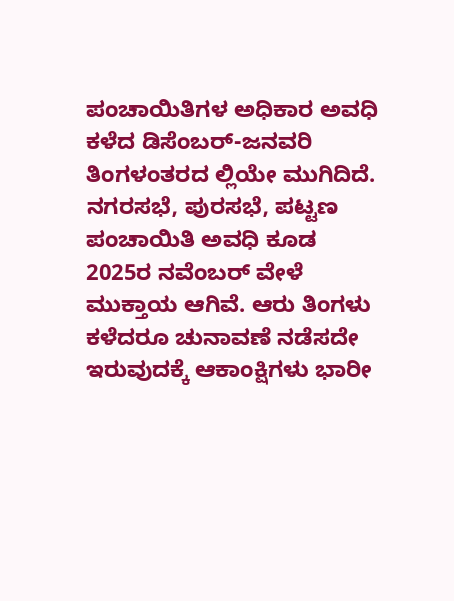ಪಂಚಾಯಿತಿಗಳ ಅಧಿಕಾರ ಅವಧಿ ಕಳೆದ ಡಿಸೆಂಬರ್-ಜನವರಿ ತಿಂಗಳಂತರದ ಲ್ಲಿಯೇ ಮುಗಿದಿದೆ. ನಗರಸಭೆ, ಪುರಸಭೆ, ಪಟ್ಟಣ ಪಂಚಾಯಿತಿ ಅವಧಿ ಕೂಡ 2025ರ ನವೆಂಬರ್ ವೇಳೆ ಮುಕ್ತಾಯ ಆಗಿವೆ. ಆರು ತಿಂಗಳು ಕಳೆದರೂ ಚುನಾವಣೆ ನಡೆಸದೇ ಇರುವುದಕ್ಕೆ ಆಕಾಂಕ್ಷಿಗಳು ಭಾರೀ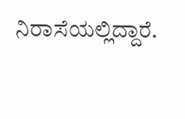ನಿರಾಸೆಯಲ್ಲಿದ್ದಾರೆ.